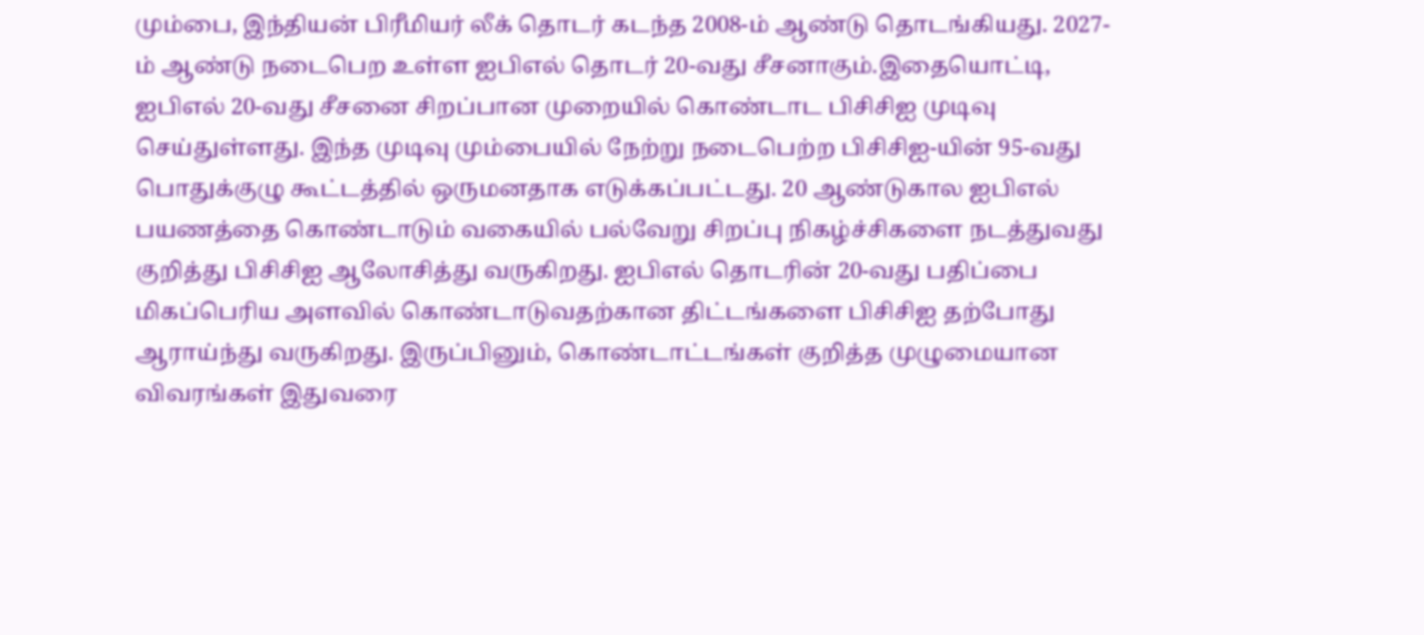மும்பை, இந்தியன் பிரீமியர் லீக் தொடர் கடந்த 2008-ம் ஆண்டு தொடங்கியது. 2027-ம் ஆண்டு நடைபெற உள்ள ஐபிஎல் தொடர் 20-வது சீசனாகும்.இதையொட்டி, ஐபிஎல் 20-வது சீசனை சிறப்பான முறையில் கொண்டாட பிசிசிஐ முடிவு செய்துள்ளது. இந்த முடிவு மும்பையில் நேற்று நடைபெற்ற பிசிசிஐ-யின் 95-வது பொதுக்குழு கூட்டத்தில் ஒருமனதாக எடுக்கப்பட்டது. 20 ஆண்டுகால ஐபிஎல் பயணத்தை கொண்டாடும் வகையில் பல்வேறு சிறப்பு நிகழ்ச்சிகளை நடத்துவது குறித்து பிசிசிஐ ஆலோசித்து வருகிறது. ஐபிஎல் தொடரின் 20-வது பதிப்பை மிகப்பெரிய அளவில் கொண்டாடுவதற்கான திட்டங்களை பிசிசிஐ தற்போது ஆராய்ந்து வருகிறது. இருப்பினும், கொண்டாட்டங்கள் குறித்த முழுமையான விவரங்கள் இதுவரை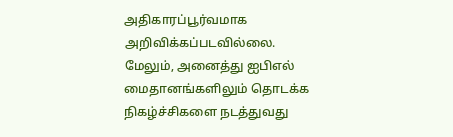அதிகாரப்பூர்வமாக அறிவிக்கப்படவில்லை. மேலும், அனைத்து ஐபிஎல் மைதானங்களிலும் தொடக்க நிகழ்ச்சிகளை நடத்துவது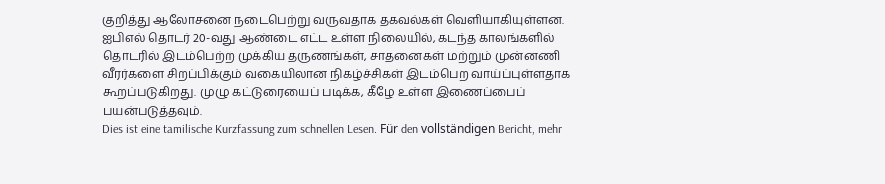குறித்து ஆலோசனை நடைபெற்று வருவதாக தகவல்கள் வெளியாகியுள்ளன. ஐபிஎல் தொடர் 20-வது ஆண்டை எட்ட உள்ள நிலையில், கடந்த காலங்களில் தொடரில் இடம்பெற்ற முக்கிய தருணங்கள், சாதனைகள் மற்றும் முன்னணி வீரர்களை சிறப்பிக்கும் வகையிலான நிகழ்ச்சிகள் இடம்பெற வாய்ப்புள்ளதாக கூறப்படுகிறது. முழு கட்டுரையைப் படிக்க, கீழே உள்ள இணைப்பைப் பயன்படுத்தவும்.
Dies ist eine tamilische Kurzfassung zum schnellen Lesen. Für den vollständigen Bericht, mehr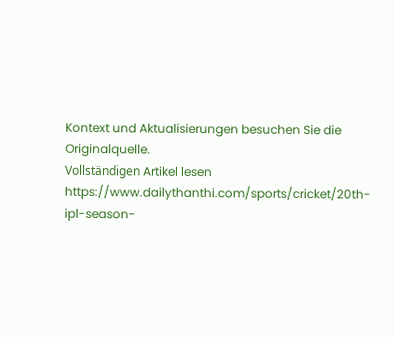Kontext und Aktualisierungen besuchen Sie die Originalquelle.
Vollständigen Artikel lesen
https://www.dailythanthi.com/sports/cricket/20th-ipl-season-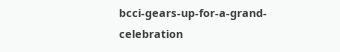bcci-gears-up-for-a-grand-celebration